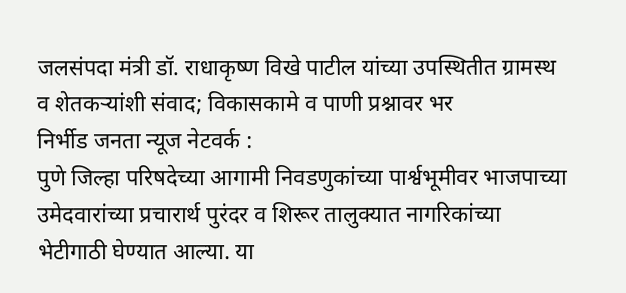जलसंपदा मंत्री डॉ. राधाकृष्ण विखे पाटील यांच्या उपस्थितीत ग्रामस्थ व शेतकऱ्यांशी संवाद; विकासकामे व पाणी प्रश्नावर भर
निर्भीड जनता न्यूज नेटवर्क :
पुणे जिल्हा परिषदेच्या आगामी निवडणुकांच्या पार्श्वभूमीवर भाजपाच्या उमेदवारांच्या प्रचारार्थ पुरंदर व शिरूर तालुक्यात नागरिकांच्या भेटीगाठी घेण्यात आल्या. या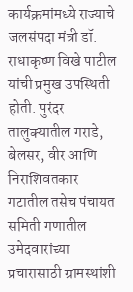कार्यक्रमांमध्ये राज्याचे जलसंपदा मंत्री डॉ. राधाकृष्ण विखे पाटील यांची प्रमुख उपस्थिती होती. पुरंदर तालुक्यातील गराडे, बेलसर, वीर आणि निराशिवतकार गटातील तसेच पंचायत समिती गणातील उमेदवारांच्या प्रचारासाठी ग्रामस्थांशी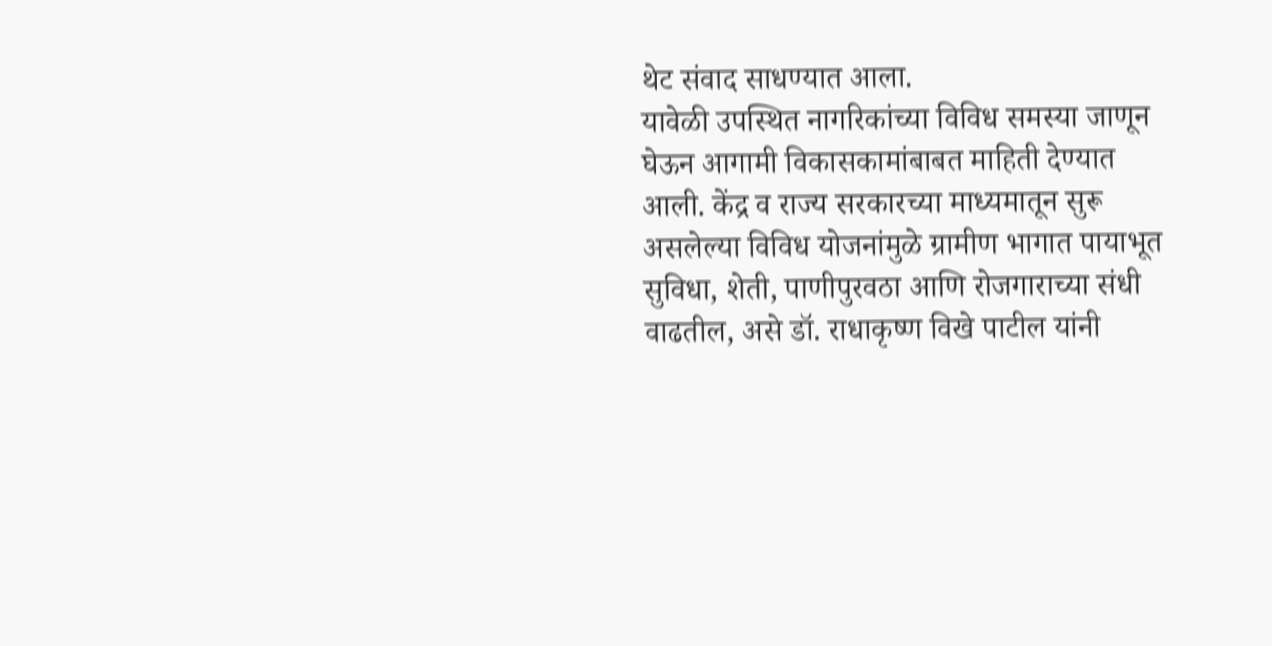थेट संवाद साधण्यात आला.
यावेळी उपस्थित नागरिकांच्या विविध समस्या जाणून घेऊन आगामी विकासकामांबाबत माहिती देण्यात आली. केंद्र व राज्य सरकारच्या माध्यमातून सुरू असलेल्या विविध योजनांमुळे ग्रामीण भागात पायाभूत सुविधा, शेती, पाणीपुरवठा आणि रोजगाराच्या संधी वाढतील, असे डॉ. राधाकृष्ण विखे पाटील यांनी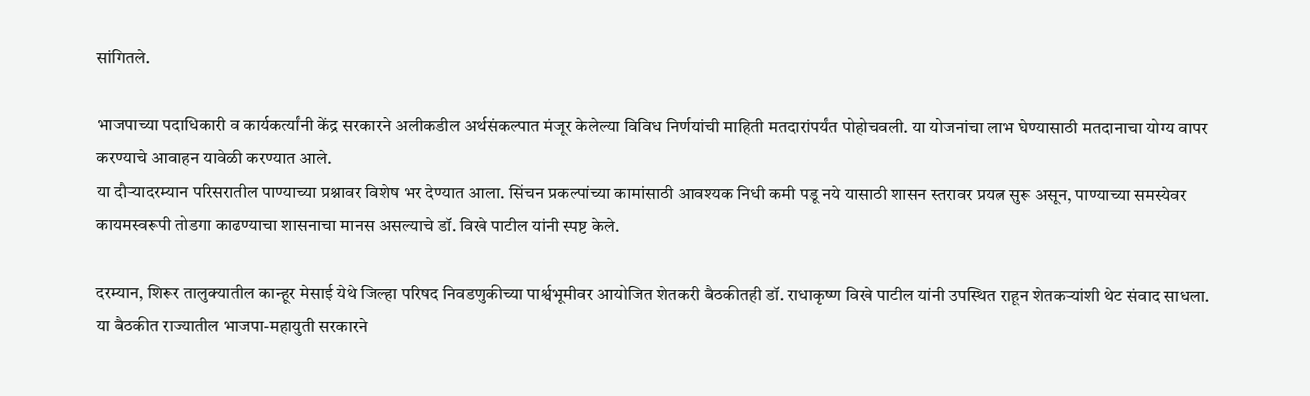सांगितले.

भाजपाच्या पदाधिकारी व कार्यकर्त्यांनी केंद्र सरकारने अलीकडील अर्थसंकल्पात मंजूर केलेल्या विविध निर्णयांची माहिती मतदारांपर्यंत पोहोचवली. या योजनांचा लाभ घेण्यासाठी मतदानाचा योग्य वापर करण्याचे आवाहन यावेळी करण्यात आले.
या दौऱ्यादरम्यान परिसरातील पाण्याच्या प्रश्नावर विशेष भर देण्यात आला. सिंचन प्रकल्पांच्या कामांसाठी आवश्यक निधी कमी पडू नये यासाठी शासन स्तरावर प्रयत्न सुरू असून, पाण्याच्या समस्येवर कायमस्वरूपी तोडगा काढण्याचा शासनाचा मानस असल्याचे डॉ. विखे पाटील यांनी स्पष्ट केले.

दरम्यान, शिरूर तालुक्यातील कान्हूर मेसाई येथे जिल्हा परिषद निवडणुकीच्या पार्श्वभूमीवर आयोजित शेतकरी बैठकीतही डॉ. राधाकृष्ण विखे पाटील यांनी उपस्थित राहून शेतकऱ्यांशी थेट संवाद साधला. या बैठकीत राज्यातील भाजपा-महायुती सरकारने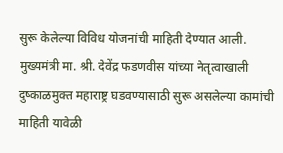सुरू केलेल्या विविध योजनांची माहिती देण्यात आली. मुख्यमंत्री मा. श्री. देवेंद्र फडणवीस यांच्या नेतृत्वाखाली दुष्काळमुक्त महाराष्ट्र घडवण्यासाठी सुरू असलेल्या कामांची माहिती यावेळी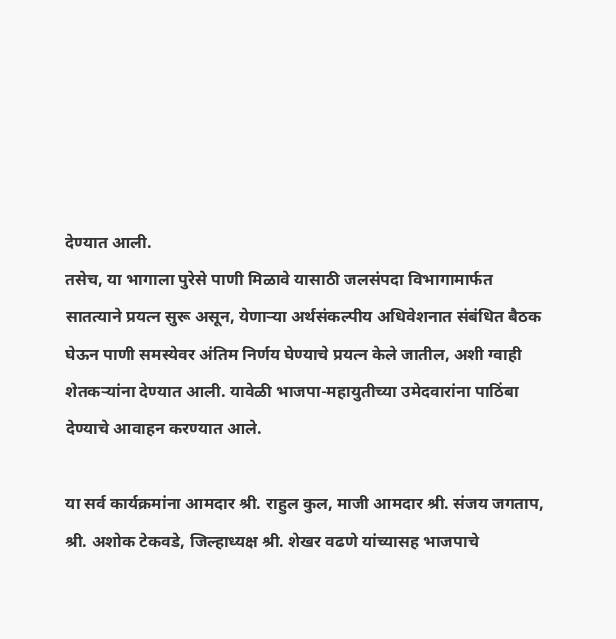देण्यात आली.
तसेच, या भागाला पुरेसे पाणी मिळावे यासाठी जलसंपदा विभागामार्फत सातत्याने प्रयत्न सुरू असून, येणाऱ्या अर्थसंकल्पीय अधिवेशनात संबंधित बैठक घेऊन पाणी समस्येवर अंतिम निर्णय घेण्याचे प्रयत्न केले जातील, अशी ग्वाही शेतकऱ्यांना देण्यात आली. यावेळी भाजपा-महायुतीच्या उमेदवारांना पाठिंबा देण्याचे आवाहन करण्यात आले.

या सर्व कार्यक्रमांना आमदार श्री. राहुल कुल, माजी आमदार श्री. संजय जगताप, श्री. अशोक टेकवडे, जिल्हाध्यक्ष श्री. शेखर वढणे यांच्यासह भाजपाचे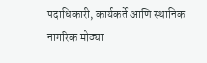पदाधिकारी, कार्यकर्ते आणि स्थानिक नागरिक मोठ्या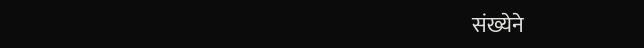संख्येने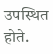उपस्थित होते.